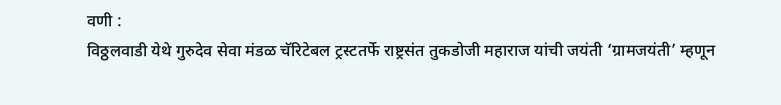वणी :
विठ्ठलवाडी येथे गुरुदेव सेवा मंडळ चॅरिटेबल ट्रस्टतर्फे राष्ट्रसंत तुकडोजी महाराज यांची जयंती ‘ग्रामजयंती’ म्हणून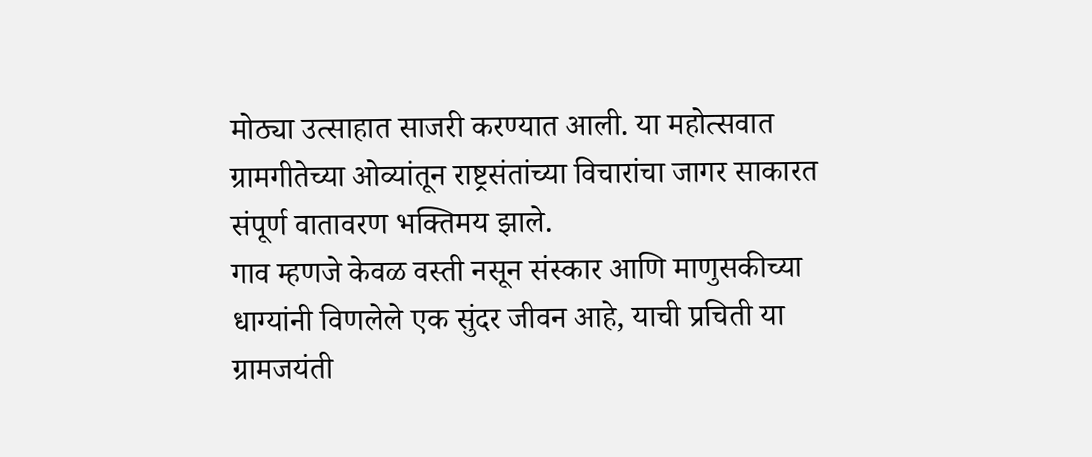मोठ्या उत्साहात साजरी करण्यात आली. या महोत्सवात ग्रामगीतेच्या ओव्यांतून राष्ट्रसंतांच्या विचारांचा जागर साकारत संपूर्ण वातावरण भक्तिमय झाले.
गाव म्हणजे केवळ वस्ती नसून संस्कार आणि माणुसकीच्या धाग्यांनी विणलेले एक सुंदर जीवन आहे, याची प्रचिती या ग्रामजयंती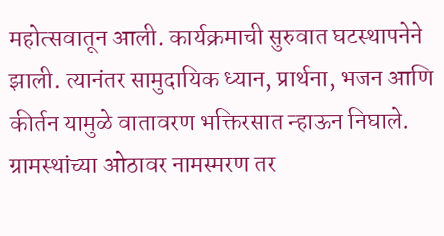महोत्सवातून आली. कार्यक्रमाची सुरुवात घटस्थापनेने झाली. त्यानंतर सामुदायिक ध्यान, प्रार्थना, भजन आणि कीर्तन यामुळे वातावरण भक्तिरसात न्हाऊन निघाले. ग्रामस्थांच्या ओठावर नामस्मरण तर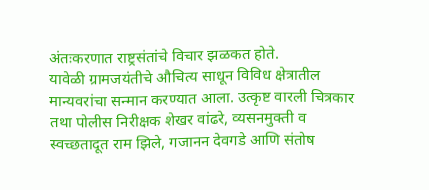अंतःकरणात राष्ट्रसंतांचे विचार झळकत होते.
यावेळी ग्रामजयंतीचे औचित्य साधून विविध क्षेत्रातील मान्यवरांचा सन्मान करण्यात आला. उत्कृष्ट वारली चित्रकार तथा पोलीस निरीक्षक शेखर वांढरे, व्यसनमुक्ती व स्वच्छतादूत राम झिले, गजानन देवगडे आणि संतोष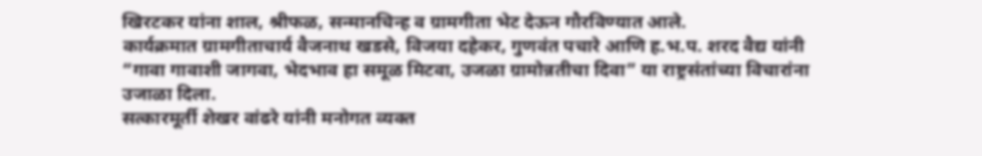खिरटकर यांना शाल, श्रीफळ, सन्मानचिन्ह व ग्रामगीता भेट देऊन गौरविण्यात आले.
कार्यक्रमात ग्रामगीताचार्य वैजनाथ खडसे, विजया दहेकर, गुणवंत पचारे आणि ह.भ.प. शरद वैद्य यांनी “गावा गावाशी जागवा, भेदभाव हा समूळ मिटवा, उजळा ग्रामोन्नतीचा दिवा” या राष्ट्रसंतांच्या विचारांना उजाळा दिला.
सत्कारमूर्ती शेखर वांढरे यांनी मनोगत व्यक्त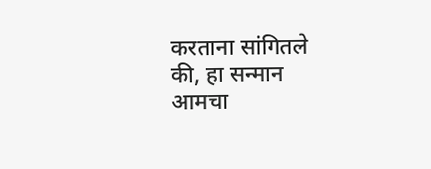करताना सांगितले की, हा सन्मान आमचा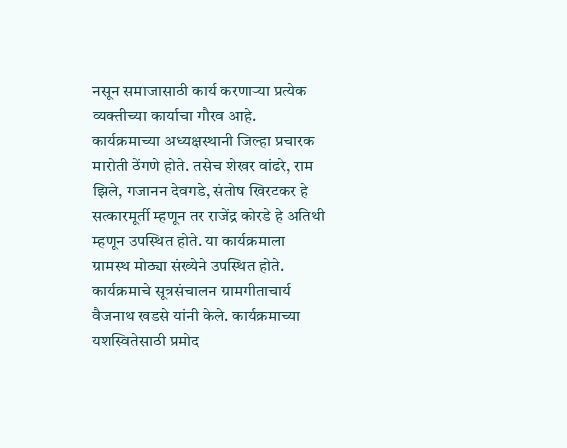नसून समाजासाठी कार्य करणाऱ्या प्रत्येक व्यक्तीच्या कार्याचा गौरव आहे.
कार्यक्रमाच्या अध्यक्षस्थानी जिल्हा प्रचारक मारोती ठेंगणे होते. तसेच शेखर वांढरे, राम झिले, गजानन देवगडे, संतोष खिरटकर हे सत्कारमूर्ती म्हणून तर राजेंद्र कोरडे हे अतिथी म्हणून उपस्थित होते. या कार्यक्रमाला ग्रामस्थ मोठ्या संख्येने उपस्थित होते.
कार्यक्रमाचे सूत्रसंचालन ग्रामगीताचार्य वैजनाथ खडसे यांनी केले. कार्यक्रमाच्या यशस्वितेसाठी प्रमोद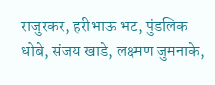राजुरकर, हरीभाऊ भट, पुंडलिक धोबे, संजय खाडे, लक्ष्मण जुमनाके,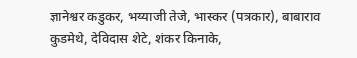ज्ञानेश्वर कडुकर, भय्याजी तेजे, भास्कर (पत्रकार), बाबाराव कुडमेथे, देविदास शेटे, शंकर किनाके,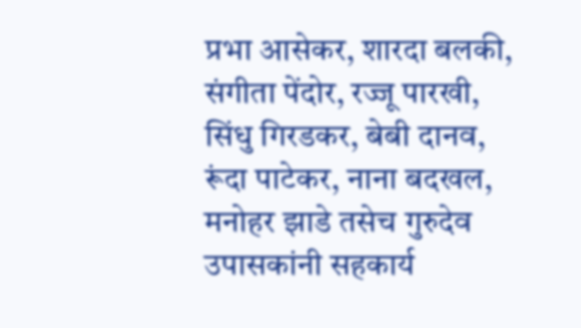प्रभा आसेकर, शारदा बलकी, संगीता पेंदोर, रज्जू पारखी, सिंधु गिरडकर, बेबी दानव, रूंदा पाटेकर, नाना बदखल, मनोहर झाडे तसेच गुरुदेव उपासकांनी सहकार्य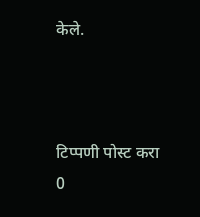केले.



टिप्पणी पोस्ट करा
0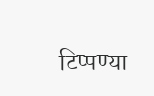टिप्पण्या